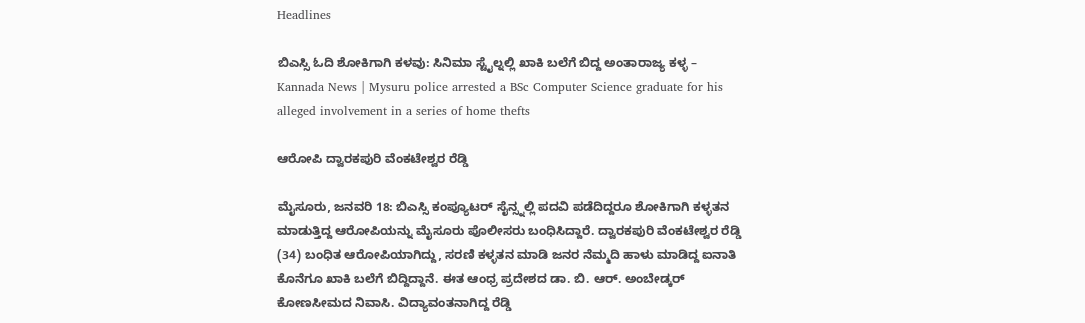Headlines

ಬಿಎಸ್ಸಿ ಓದಿ ಶೋಕಿಗಾಗಿ ಕಳವು: ಸಿನಿಮಾ ಸ್ಟೈಲ್ನಲ್ಲಿ ಖಾಕಿ ಬಲೆಗೆ ಬಿದ್ದ ಅಂತಾರಾಜ್ಯ ಕಳ್ಳ – Kannada News | Mysuru police arrested a BSc Computer Science graduate for his alleged involvement in a series of home thefts

ಆರೋಪಿ ದ್ವಾರಕಪುರಿ ವೆಂಕಟೇಶ್ವರ ರೆಡ್ಡಿ

ಮೈಸೂರು, ಜನವರಿ 18: ಬಿಎಸ್ಸಿ ಕಂಪ್ಯೂಟರ್ ಸೈನ್ಸ್ನಲ್ಲಿ ಪದವಿ ಪಡೆದಿದ್ದರೂ ಶೋಕಿಗಾಗಿ ಕಳ್ಳತನ ಮಾಡುತ್ತಿದ್ದ ಆರೋಪಿಯನ್ನು ಮೈಸೂರು ಪೊಲೀಸರು ಬಂಧಿಸಿದ್ದಾರೆ. ದ್ವಾರಕಪುರಿ ವೆಂಕಟೇಶ್ವರ ರೆಡ್ಡಿ (34) ಬಂಧಿತ ಆರೋಪಿಯಾಗಿದ್ದು, ಸರಣಿ ಕಳ್ಳತನ ಮಾಡಿ ಜನರ ನೆಮ್ಮದಿ ಹಾಳು ಮಾಡಿದ್ದ ಐನಾತಿ ಕೊನೆಗೂ ಖಾಕಿ ಬಲೆಗೆ ಬಿದ್ದಿದ್ದಾನೆ. ಈತ ಆಂಧ್ರ ಪ್ರದೇಶದ ಡಾ. ಬಿ. ಆರ್. ಅಂಬೇಡ್ಕರ್ ಕೋಣಸೀಮದ ನಿವಾಸಿ. ವಿದ್ಯಾವಂತನಾಗಿದ್ದ ರೆಡ್ಡಿ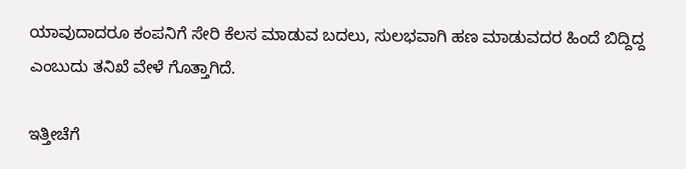ಯಾವುದಾದರೂ ಕಂಪನಿಗೆ ಸೇರಿ ಕೆಲಸ ಮಾಡುವ ಬದಲು, ಸುಲಭವಾಗಿ ಹಣ ಮಾಡುವದರ ಹಿಂದೆ ಬಿದ್ದಿದ್ದ ಎಂಬುದು ತನಿಖೆ ವೇಳೆ ಗೊತ್ತಾಗಿದೆ.

ಇತ್ತೀಚೆಗೆ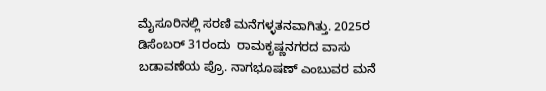ಮೈಸೂರಿನಲ್ಲಿ ಸರಣಿ ಮನೆಗಳ್ಳತನವಾಗಿತ್ತು. 2025ರ ಡಿಸೆಂಬರ್ 31ರಂದು  ರಾಮಕೃಷ್ಣನಗರದ ವಾಸು ಬಡಾವಣೆಯ ಪ್ರೊ. ನಾಗಭೂಷಣ್ ಎಂಬುವರ ಮನೆ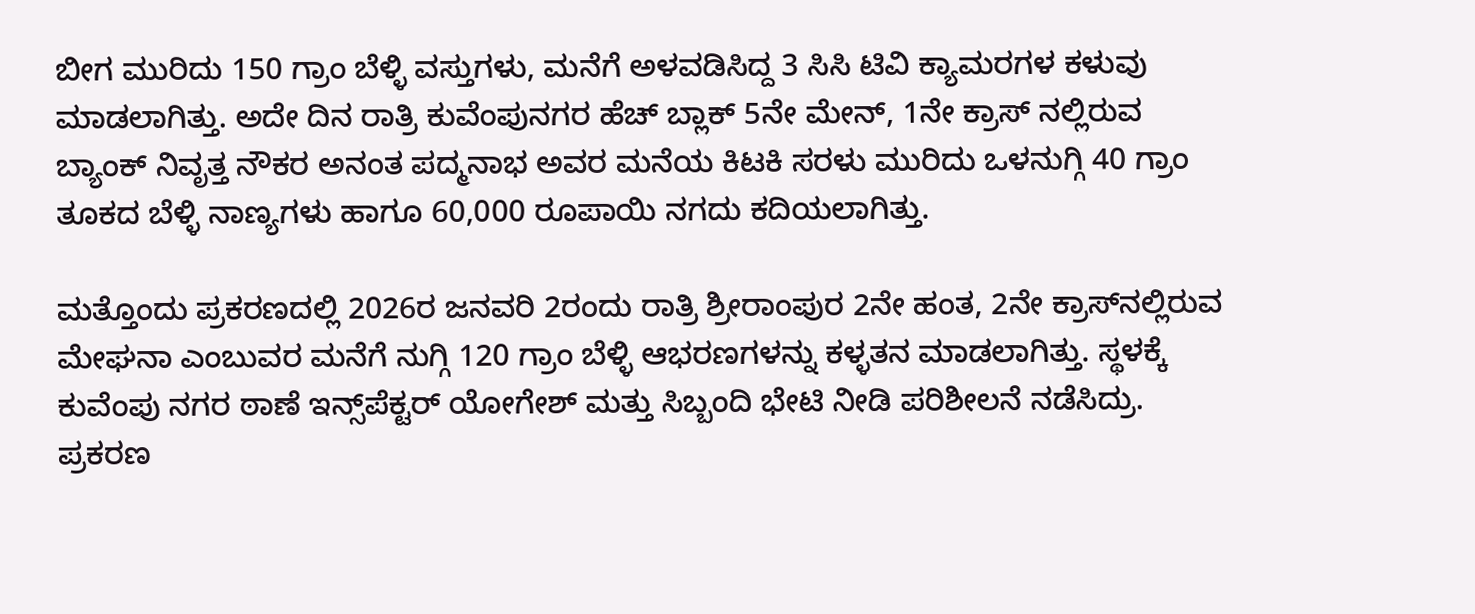ಬೀಗ ಮುರಿದು 150 ಗ್ರಾಂ ಬೆಳ್ಳಿ ವಸ್ತುಗಳು, ಮನೆಗೆ ಅಳವಡಿಸಿದ್ದ 3 ಸಿಸಿ ಟಿವಿ ಕ್ಯಾಮರಗಳ ಕಳುವು ಮಾಡಲಾಗಿತ್ತು. ಅದೇ ದಿನ ರಾತ್ರಿ ಕುವೆಂಪುನಗರ ಹೆಚ್ ಬ್ಲಾಕ್ 5ನೇ ಮೇನ್, 1ನೇ ಕ್ರಾಸ್ ನಲ್ಲಿರುವ ಬ್ಯಾಂಕ್ ನಿವೃತ್ತ ನೌಕರ ಅನಂತ ಪದ್ಮನಾಭ ಅವರ ಮನೆಯ ಕಿಟಕಿ ಸರಳು ಮುರಿದು ಒಳನುಗ್ಗಿ 40 ಗ್ರಾಂ ತೂಕದ ಬೆಳ್ಳಿ ನಾಣ್ಯಗಳು ಹಾಗೂ 60,000 ರೂಪಾಯಿ ನಗದು ಕದಿಯಲಾಗಿತ್ತು.

ಮತ್ತೊಂದು ಪ್ರಕರಣದಲ್ಲಿ 2026ರ ಜನವರಿ 2ರಂದು ರಾತ್ರಿ ಶ್ರೀರಾಂಪುರ 2ನೇ ಹಂತ, 2ನೇ ಕ್ರಾಸ್‌ನಲ್ಲಿರುವ ಮೇಘನಾ ಎಂಬುವರ ಮನೆಗೆ ನುಗ್ಗಿ 120 ಗ್ರಾಂ ಬೆಳ್ಳಿ ಆಭರಣಗಳನ್ನು ಕಳ್ಳತನ ಮಾಡಲಾಗಿತ್ತು. ಸ್ಥಳಕ್ಕೆ ಕುವೆಂಪು ನಗರ ಠಾಣೆ ಇನ್ಸ್‌ಪೆಕ್ಟರ್ ಯೋಗೇಶ್ ಮತ್ತು ಸಿಬ್ಬಂದಿ ಭೇಟಿ ನೀಡಿ ಪರಿಶೀಲನೆ ನಡೆಸಿದ್ರು. ಪ್ರಕರಣ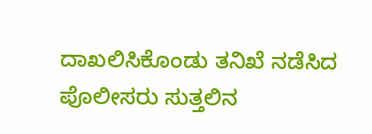ದಾಖಲಿಸಿಕೊಂಡು ತನಿಖೆ ನಡೆಸಿದ ಪೊಲೀಸರು ಸುತ್ತಲಿನ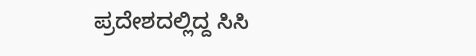ಪ್ರದೇಶದಲ್ಲಿದ್ದ ಸಿಸಿ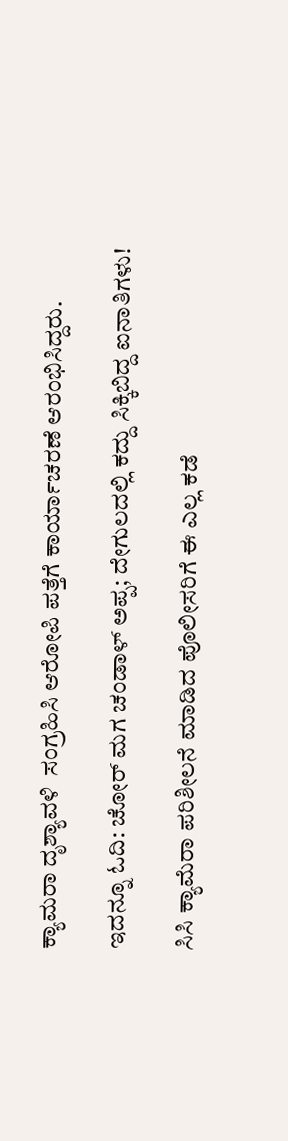ಕ್ಯಾಮರಾ ದೃಶ್ಯಾವಳಿ  ಸಂಗ್ರಹಿಸಿ ಆರೋಪಿ ಪತ್ತೆಗೆ ಕಾರ್ಯಾಚರಣೆ ಆರಂಭಿಸಿದ್ದರು.

ಇದನ್ನೂ ಓದಿ: ಚೋರ್ ಮಗ ಚಂಡಾಳ್ ಅಪ್ಪ; ದೇಗುಲದಲ್ಲಿ ಕದ್ದು ಸಿಕ್ಕಿಬಿದ್ದ ಐನಾತಿಗಳು!

ಸಿಸಿ ಕ್ಯಾಮೆರಾ ಪರಿಶೀಲನೆ ಮಾಡಿದ ಪೊಲೀಸರಿಗೆ ಈ ಎಲ್ಲ ಕಡೆ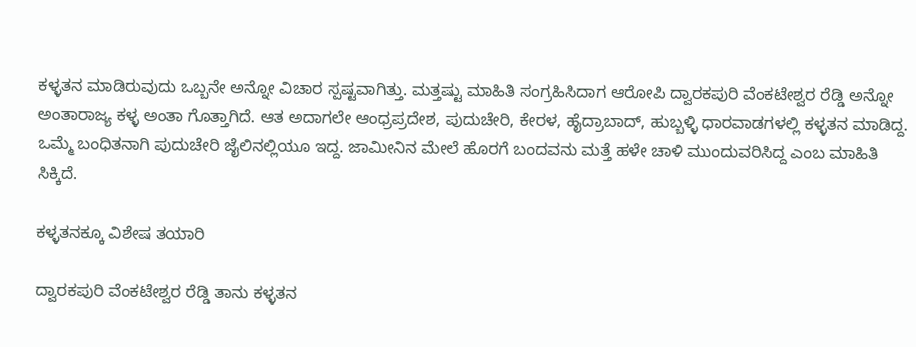ಕಳ್ಳತನ ಮಾಡಿರುವುದು ಒಬ್ಬನೇ ಅನ್ನೋ ವಿಚಾರ ಸ್ಪಷ್ಟವಾಗಿತ್ತು. ಮತ್ತಷ್ಟು ಮಾಹಿತಿ ಸಂಗ್ರಹಿಸಿದಾಗ ಆರೋಪಿ ದ್ವಾರಕಪುರಿ ವೆಂಕಟೇಶ್ವರ ರೆಡ್ಡಿ ಅನ್ನೋ ಅಂತಾರಾಜ್ಯ ಕಳ್ಳ ಅಂತಾ ಗೊತ್ತಾಗಿದೆ. ಆತ ಅದಾಗಲೇ ಆಂಧ್ರಪ್ರದೇಶ, ಪುದುಚೇರಿ, ಕೇರಳ, ಹೈದ್ರಾಬಾದ್, ಹುಬ್ಬಳ್ಳಿ ಧಾರವಾಡಗಳಲ್ಲಿ ಕಳ್ಳತನ ಮಾಡಿದ್ದ. ಒಮ್ಮೆ ಬಂಧಿತನಾಗಿ ಪುದುಚೇರಿ ಜೈಲಿನಲ್ಲಿಯೂ ಇದ್ದ. ಜಾಮೀನಿನ ಮೇಲೆ ಹೊರಗೆ ಬಂದವನು ಮತ್ತೆ ಹಳೇ ಚಾಳಿ ಮುಂದುವರಿಸಿದ್ದ ಎಂಬ ಮಾಹಿತಿ ಸಿಕ್ಕಿದೆ.

ಕಳ್ಳತನಕ್ಕೂ ವಿಶೇಷ ತಯಾರಿ

ದ್ವಾರಕಪುರಿ ವೆಂಕಟೇಶ್ವರ ರೆಡ್ಡಿ ತಾನು ಕಳ್ಳತನ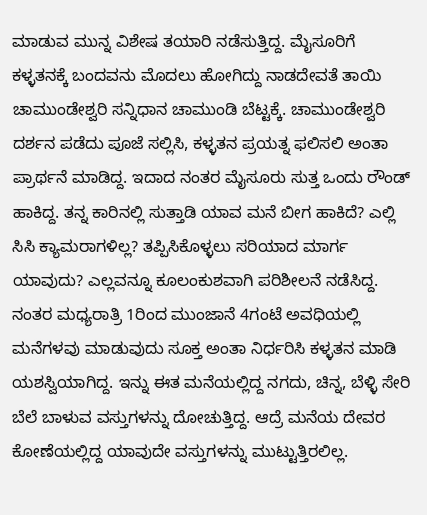ಮಾಡುವ ಮುನ್ನ ವಿಶೇಷ ತಯಾರಿ ನಡೆಸುತ್ತಿದ್ದ. ಮೈಸೂರಿಗೆ ಕಳ್ಳತನಕ್ಕೆ ಬಂದವನು ಮೊದಲು ಹೋಗಿದ್ದು ನಾಡದೇವತೆ ತಾಯಿ ಚಾಮುಂಡೇಶ್ವರಿ ಸನ್ನಿಧಾನ ಚಾಮುಂಡಿ ಬೆಟ್ಟಕ್ಕೆ. ಚಾಮುಂಡೇಶ್ವರಿ ದರ್ಶನ ಪಡೆದು ಪೂಜೆ ಸಲ್ಲಿಸಿ, ಕಳ್ಳತನ ಪ್ರಯತ್ನ ಫಲಿಸಲಿ ಅಂತಾ ಪ್ರಾರ್ಥನೆ ಮಾಡಿದ್ದ. ಇದಾದ ನಂತರ ಮೈಸೂರು ಸುತ್ತ ಒಂದು ರೌಂಡ್ ಹಾಕಿದ್ದ. ತನ್ನ ಕಾರಿನಲ್ಲಿ ಸುತ್ತಾಡಿ ಯಾವ ಮನೆ ಬೀಗ ಹಾಕಿದೆ? ಎಲ್ಲಿ ಸಿಸಿ ಕ್ಯಾಮರಾಗಳಿಲ್ಲ? ತಪ್ಪಿಸಿಕೊಳ್ಳಲು ಸರಿಯಾದ ಮಾರ್ಗ ಯಾವುದು? ಎಲ್ಲವನ್ನೂ ಕೂಲಂಕುಶವಾಗಿ ಪರಿಶೀಲನೆ ನಡೆಸಿದ್ದ. ನಂತರ ಮಧ್ಯರಾತ್ರಿ 1ರಿಂದ ಮುಂಜಾನೆ 4ಗಂಟೆ ಅವಧಿಯಲ್ಲಿ ಮನೆಗಳವು ಮಾಡುವುದು ಸೂಕ್ತ ಅಂತಾ ನಿರ್ಧರಿಸಿ ಕಳ್ಳತನ ಮಾಡಿ ಯಶಸ್ವಿಯಾಗಿದ್ದ. ಇನ್ನು ಈತ ಮನೆಯಲ್ಲಿದ್ದ ನಗದು, ಚಿನ್ನ, ಬೆಳ್ಳಿ ಸೇರಿ ಬೆಲೆ ಬಾಳುವ ವಸ್ತುಗಳನ್ನು ದೋಚುತ್ತಿದ್ದ. ಆದ್ರೆ ಮನೆಯ ದೇವರ ಕೋಣೆಯಲ್ಲಿದ್ದ ಯಾವುದೇ ವಸ್ತುಗಳನ್ನು ಮುಟ್ಟುತ್ತಿರಲಿಲ್ಲ.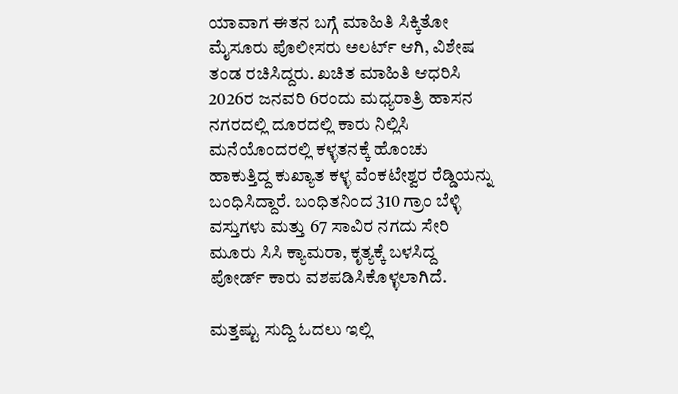ಯಾವಾಗ ಈತನ ಬಗ್ಗೆ ಮಾಹಿತಿ ಸಿಕ್ಕಿತೋ ಮೈಸೂರು ಪೊಲೀಸರು ಅಲರ್ಟ್ ಆಗಿ, ವಿಶೇಷ ತಂಡ ರಚಿಸಿದ್ದರು. ಖಚಿತ ಮಾಹಿತಿ ಆಧರಿಸಿ 2026ರ ಜನವರಿ 6ರಂದು ಮಧ್ಯರಾತ್ರಿ ಹಾಸನ ನಗರದಲ್ಲಿ ದೂರದಲ್ಲಿ ಕಾರು ನಿಲ್ಲಿಸಿ ಮನೆಯೊಂದರಲ್ಲಿ ಕಳ್ಳತನಕ್ಕೆ ಹೊಂಚು ಹಾಕುತ್ತಿದ್ದ ಕುಖ್ಯಾತ ಕಳ್ಳ ವೆಂಕಟೇಶ್ವರ ರೆಡ್ಡಿಯನ್ನು ಬಂಧಿಸಿದ್ದಾರೆ. ಬಂಧಿತನಿಂದ 310 ಗ್ರಾಂ ಬೆಳ್ಳಿ ವಸ್ತುಗಳು ಮತ್ತು 67 ಸಾವಿರ ನಗದು ಸೇರಿ ಮೂರು ಸಿಸಿ ಕ್ಯಾಮರಾ, ಕೃತ್ಯಕ್ಕೆ ಬಳಸಿದ್ದ ಪೋರ್ಡ್ ಕಾರು ವಶಪಡಿಸಿಕೊಳ್ಳಲಾಗಿದೆ.

ಮತ್ತಷ್ಟು ಸುದ್ದಿ ಓದಲು ಇಲ್ಲಿ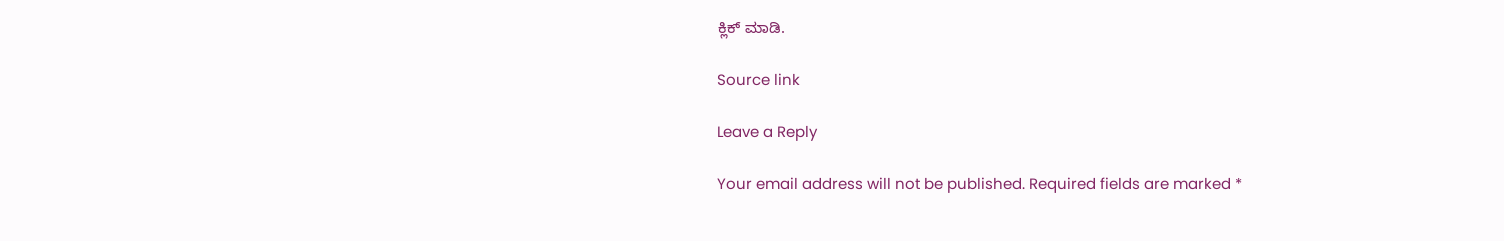ಕ್ಲಿಕ್ ಮಾಡಿ.

Source link

Leave a Reply

Your email address will not be published. Required fields are marked *